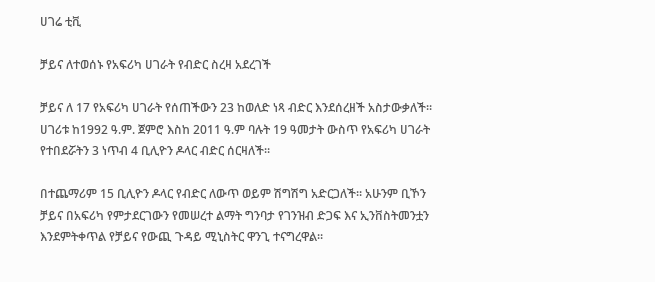ሀገሬ ቲቪ

ቻይና ለተወሰኑ የአፍሪካ ሀገራት የብድር ስረዛ አደረገች

ቻይና ለ 17 የአፍሪካ ሀገራት የሰጠችውን 23 ከወለድ ነጻ ብድር እንደሰረዘች አስታውቃለች። ሀገሪቱ ከ1992 ዓ.ም. ጀምሮ እስከ 2011 ዓ.ም ባሉት 19 ዓመታት ውስጥ የአፍሪካ ሀገራት የተበደሯትን 3 ነጥብ 4 ቢሊዮን ዶላር ብድር ሰርዛለች።

በተጨማሪም 15 ቢሊዮን ዶላር የብድር ለውጥ ወይም ሽግሽግ አድርጋለች። አሁንም ቢኾን ቻይና በአፍሪካ የምታደርገውን የመሠረተ ልማት ግንባታ የገንዝብ ድጋፍ እና ኢንቨስትመንቷን እንደምትቀጥል የቻይና የውጪ ጉዳይ ሚኒስትር ዋንጊ ተናግረዋል።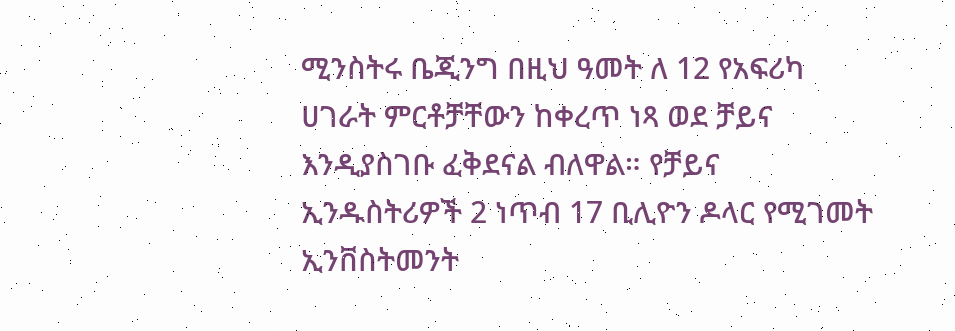ሚንስትሩ ቤጂንግ በዚህ ዓመት ለ 12 የአፍሪካ ሀገራት ምርቶቻቸውን ከቀረጥ ነጻ ወደ ቻይና እንዲያስገቡ ፈቅደናል ብለዋል። የቻይና ኢንዱስትሪዎች 2 ነጥብ 17 ቢሊዮን ዶላር የሚገመት ኢንቨስትመንት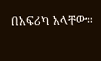በአፍሪካ አላቸው።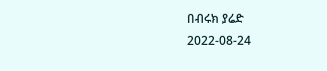በብሩክ ያሬድ
2022-08-24